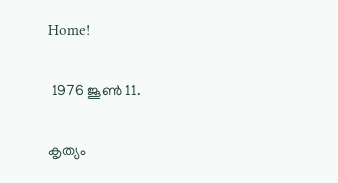Home!

 1976 ജൂൺ 11.

കൃത്യം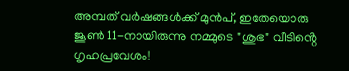അമ്പത് വർഷങ്ങൾക്ക് മുൻപ്, ഇതേയൊരു ജൂൺ 11-നായിരുന്നു നമ്മുടെ "ശുഭ" വീടിൻ്റെ ഗൃഹപ്രവേശം!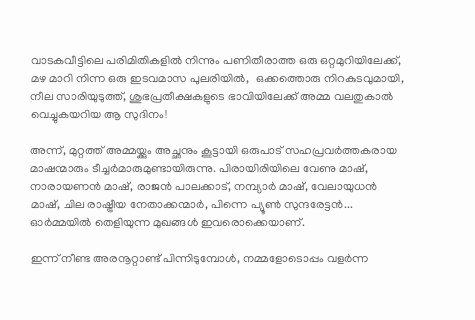വാടകവീട്ടിലെ പരിമിതികളിൽ നിന്നും പണിതീരാത്ത ഒരു ഒറ്റമുറിയിലേക്ക്, മഴ മാറി നിന്ന ഒരു ഇടവമാസ പുലരിയിൽ,  ഒക്കത്തൊരു നിറകുടവുമായി, നീല സാരിയുടുത്ത്, ശുഭപ്രതീക്ഷകളുടെ ഭാവിയിലേക്ക് അമ്മ വലതുകാൽ വെച്ചുകയറിയ ആ സുദിനം!

അന്ന്, മുറ്റത്ത് അമ്മയ്ക്കും അച്ഛനും കൂട്ടായി ഒരുപാട് സഹപ്രവർത്തകരായ മാഷന്മാരും ടീച്ചർമാരുമുണ്ടായിരുന്നു. പിരായിരിയിലെ വേണു മാഷ്, നാരായണൻ മാഷ്, രാജൻ പാലക്കാട്, നമ്പ്യാർ മാഷ്, വേലായുധൻ മാഷ്, ചില രാഷ്ട്രീയ നേതാക്കന്മാർ, പിന്നെ പ്യൂൺ സുന്ദരേട്ടൻ... ഓർമ്മയിൽ തെളിയുന്ന മുഖങ്ങൾ ഇവരൊക്കെയാണ്.

ഇന്ന് നീണ്ട അരനൂറ്റാണ്ട് പിന്നിടുമ്പോൾ, നമ്മളോടൊപ്പം വളർന്ന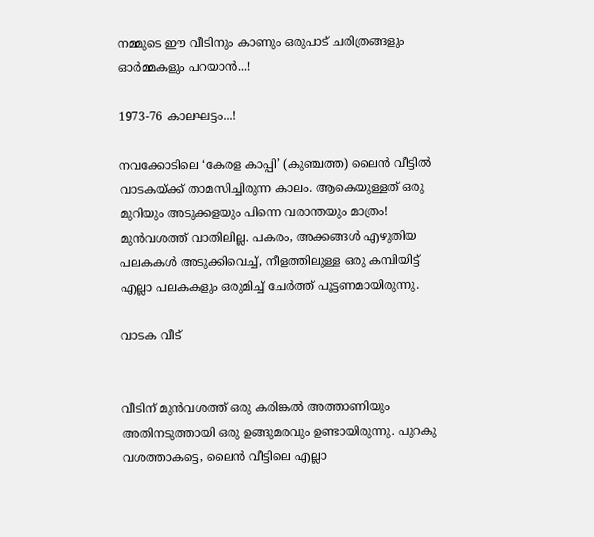നമ്മുടെ ഈ വീടിനും കാണും ഒരുപാട് ചരിത്രങ്ങളും ഓർമ്മകളും പറയാൻ...!

1973-76 കാലഘട്ടം...!

നവക്കോടിലെ ‘കേരള കാപ്പി’ (കുഞ്ചത്ത) ലൈൻ വീട്ടിൽ വാടകയ്ക്ക് താമസിച്ചിരുന്ന കാലം. ആകെയുള്ളത് ഒരു മുറിയും അടുക്കളയും പിന്നെ വരാന്തയും മാത്രം! മുൻവശത്ത് വാതിലില്ല. പകരം, അക്കങ്ങൾ എഴുതിയ പലകകൾ അടുക്കിവെച്ച്, നീളത്തിലുള്ള ഒരു കമ്പിയിട്ട് എല്ലാ പലകകളും ഒരുമിച്ച് ചേർത്ത് പൂട്ടണമായിരുന്നു.

വാടക വീട്


വീടിന് മുൻവശത്ത് ഒരു കരിങ്കൽ അത്താണിയും അതിനടുത്തായി ഒരു ഉങ്ങുമരവും ഉണ്ടായിരുന്നു. പുറകു വശത്താകട്ടെ, ലൈൻ വീട്ടിലെ എല്ലാ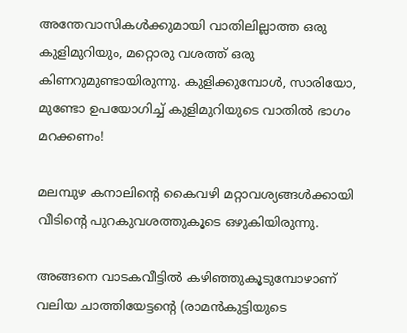അന്തേവാസികൾക്കുമായി വാതിലില്ലാത്ത ഒരു കുളിമുറിയും, മറ്റൊരു വശത്ത് ഒരു കിണറുമുണ്ടായിരുന്നു. കുളിക്കുമ്പോൾ, സാരിയോ, മുണ്ടോ ഉപയോഗിച്ച് കുളിമുറിയുടെ വാതിൽ ഭാഗം  മറക്കണം!

മലമ്പുഴ കനാലിൻ്റെ കൈവഴി മറ്റാവശ്യങ്ങൾക്കായി വീടിൻ്റെ പുറകുവശത്തുകൂടെ ഒഴുകിയിരുന്നു.

അങ്ങനെ വാടകവീട്ടിൽ കഴിഞ്ഞുകൂടുമ്പോഴാണ് വലിയ ചാത്തിയേട്ടൻ്റെ (രാമൻകുട്ടിയുടെ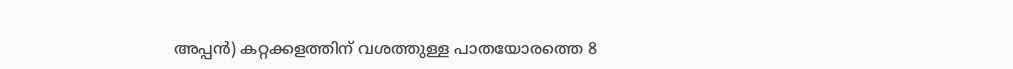അപ്പൻ) കറ്റക്കളത്തിന് വശത്തുള്ള പാതയോരത്തെ 8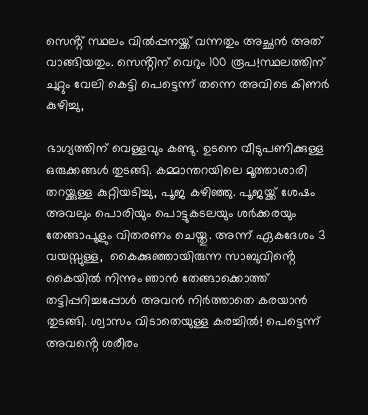സെൻ്റ് സ്ഥലം വിൽപ്പനയ്ക്ക് വന്നതും അച്ഛൻ അത് വാങ്ങിയതും. സെൻ്റിന് വെറും 100 രൂപ!സ്ഥലത്തിന് ചുറ്റും വേലി കെട്ടി പെട്ടെന്ന് തന്നെ അവിടെ കിണർ കുഴിച്ചു,

ഭാഗ്യത്തിന് വെള്ളവും കണ്ടു. ഉടനെ വീടുപണിക്കുള്ള ഒരുക്കങ്ങൾ തുടങ്ങി. കമ്മാന്തറയിലെ മൂത്താശാരി തറയ്ക്കുള്ള കുറ്റിയടിച്ചു, പൂജ കഴിഞ്ഞു. പൂജയ്ക്ക് ശേഷം അവലും പൊരിയും പൊട്ടുകടലയും ശർക്കരയും തേങ്ങാപൂളും വിതരണം ചെയ്തു. അന്ന് ഏകദേശം 3 വയസ്സുള്ള,  കൈക്കുഞ്ഞായിരുന്ന സാബുവിൻ്റെ കൈയിൽ നിന്നും ഞാൻ തേങ്ങാക്കൊത്ത് തട്ടിപ്പറിച്ചപ്പോൾ അവൻ നിർത്താതെ കരയാൻ തുടങ്ങി. ശ്വാസം വിടാതെയുള്ള കരച്ചിൽ! പെട്ടെന്ന് അവൻ്റെ ശരീരം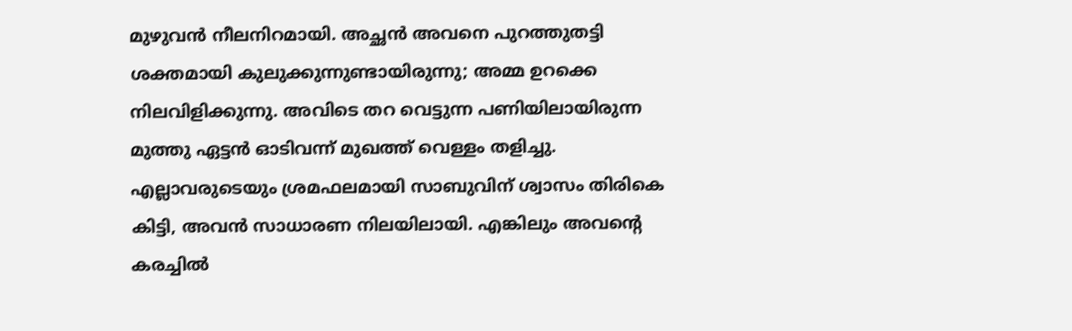മുഴുവൻ നീലനിറമായി. അച്ഛൻ അവനെ പുറത്തുതട്ടി ശക്തമായി കുലുക്കുന്നുണ്ടായിരുന്നു; അമ്മ ഉറക്കെ നിലവിളിക്കുന്നു. അവിടെ തറ വെട്ടുന്ന പണിയിലായിരുന്ന മുത്തു ഏട്ടൻ ഓടിവന്ന് മുഖത്ത് വെള്ളം തളിച്ചു. എല്ലാവരുടെയും ശ്രമഫലമായി സാബുവിന് ശ്വാസം തിരികെ കിട്ടി, അവൻ സാധാരണ നിലയിലായി. എങ്കിലും അവൻ്റെ കരച്ചിൽ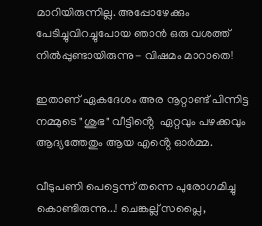മാറിയിരുന്നില്ല. അപ്പോഴേക്കും പേടിച്ചുവിറച്ചുപോയ ഞാൻ ഒരു വശത്ത് നിൽപ്പുണ്ടായിരുന്നു- വിഷമം മാറാതെ!

ഇതാണ് ഏകദേശം അര നൂറ്റാണ്ട് പിന്നിട്ട നമ്മുടെ "ശുഭ" വീട്ടിൻ്റെ  ഏറ്റവും പഴക്കവും ആദ്യത്തേതും ആയ എൻ്റെ ഓർമ്മ.

വീടുപണി പെട്ടെന്ന് തന്നെ പുരോഗമിച്ചു കൊണ്ടിരുന്നു...! ചെങ്കല്ല് സപ്ലൈ,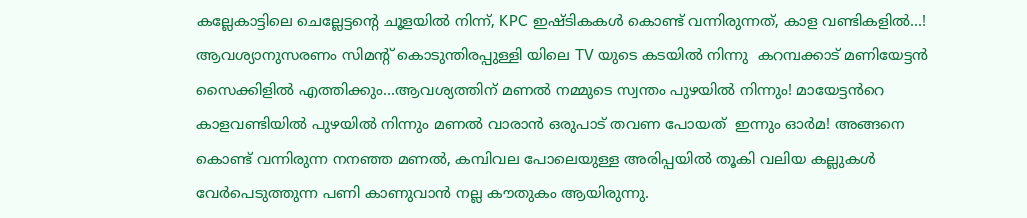കല്ലേകാട്ടിലെ ചെല്ലേട്ടൻ്റെ ചൂളയിൽ നിന്ന്, KPC ഇഷ്ടികകൾ കൊണ്ട് വന്നിരുന്നത്, കാള വണ്ടികളിൽ...!  ആവശ്യാനുസരണം സിമൻ്റ് കൊടുന്തിരപ്പുള്ളി യിലെ TV യുടെ കടയിൽ നിന്നു  കറമ്പക്കാട് മണിയേട്ടൻ സൈക്കിളിൽ എത്തിക്കും...ആവശ്യത്തിന് മണൽ നമ്മുടെ സ്വന്തം പുഴയിൽ നിന്നും! മായേട്ടൻറെ കാളവണ്ടിയിൽ പുഴയിൽ നിന്നും മണൽ വാരാൻ ഒരുപാട് തവണ പോയത്  ഇന്നും ഓർമ! അങ്ങനെ കൊണ്ട് വന്നിരുന്ന നനഞ്ഞ മണൽ, കമ്പിവല പോലെയുള്ള അരിപ്പയിൽ തൂകി വലിയ കല്ലുകൾ വേർപെടുത്തുന്ന പണി കാണുവാൻ നല്ല കൗതുകം ആയിരുന്നു.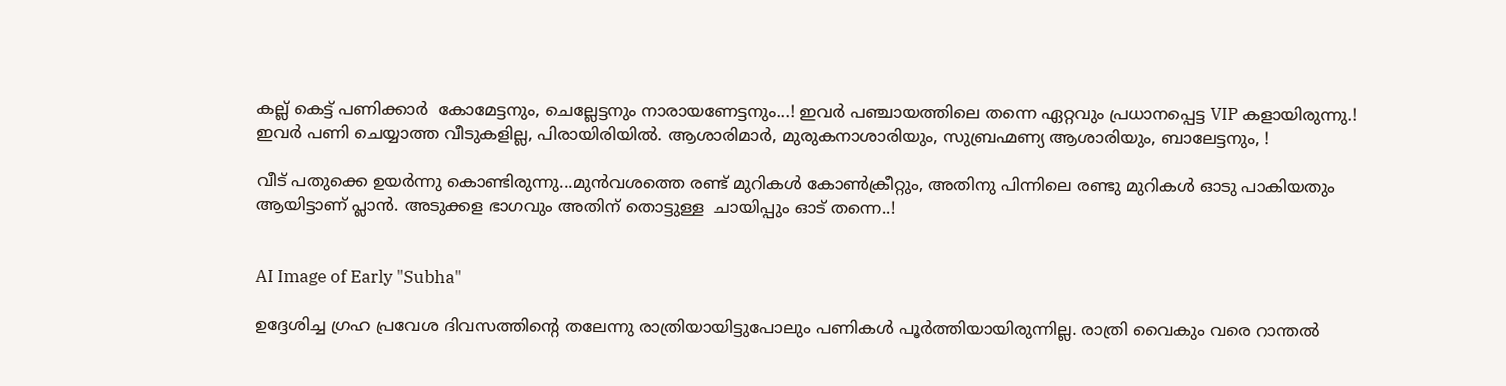കല്ല് കെട്ട് പണിക്കാർ  കോമേട്ടനും, ചെല്ലേട്ടനും നാരായണേട്ടനും...! ഇവർ പഞ്ചായത്തിലെ തന്നെ ഏറ്റവും പ്രധാനപ്പെട്ട VIP കളായിരുന്നു.! ഇവർ പണി ചെയ്യാത്ത വീടുകളില്ല, പിരായിരിയിൽ. ആശാരിമാർ, മുരുകനാശാരിയും, സുബ്രഹ്മണ്യ ആശാരിയും, ബാലേട്ടനും, !

വീട് പതുക്കെ ഉയർന്നു കൊണ്ടിരുന്നു...മുൻവശത്തെ രണ്ട് മുറികൾ കോൺക്രീറ്റും, അതിനു പിന്നിലെ രണ്ടു മുറികൾ ഓടു പാകിയതും ആയിട്ടാണ് പ്ലാൻ. അടുക്കള ഭാഗവും അതിന് തൊട്ടുള്ള  ചായിപ്പും ഓട് തന്നെ..!


AI Image of Early "Subha"

ഉദ്ദേശിച്ച ഗ്രഹ പ്രവേശ ദിവസത്തിൻ്റെ തലേന്നു രാത്രിയായിട്ടുപോലും പണികൾ പൂർത്തിയായിരുന്നില്ല. രാത്രി വൈകും വരെ റാന്തൽ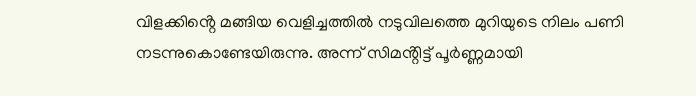വിളക്കിൻ്റെ മങ്ങിയ വെളിച്ചത്തിൽ നടുവിലത്തെ മുറിയുടെ നിലം പണി നടന്നുകൊണ്ടേയിരുന്നു. അന്ന് സിമൻ്റിട്ട് പൂർണ്ണമായി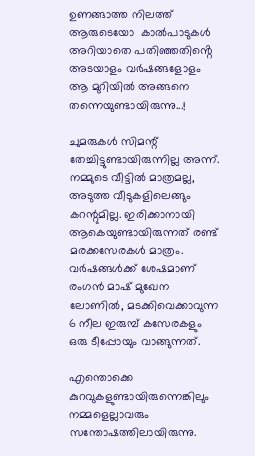ഉണങ്ങാത്ത നിലത്ത്  ആരുടെയോ  കാൽപാടുകൾ അറിയാതെ പതിഞ്ഞതിൻ്റെ അടയാളം വർഷങ്ങളോളം ആ മുറിയിൽ അങ്ങനെ തന്നെയുണ്ടായിരുന്നു...!

ചുമരുകൾ സിമന്റ് തേച്ചിട്ടുണ്ടായിരുന്നില്ല അന്ന്. നമ്മുടെ വീട്ടിൽ മാത്രമല്ല, അടുത്ത വീടുകളിലെങ്ങും കറന്റുമില്ല. ഇരിക്കാനായി ആകെയുണ്ടായിരുന്നത് രണ്ട് മരക്കസേരകൾ മാത്രം. വർഷങ്ങൾക്ക് ശേഷമാണ് രംഗൻ മാഷ് മുഖേന ലോണിൽ, മടക്കിവെക്കാവുന്ന 6 നീല ഇരുമ്പ് കസേരകളും ഒരു ടീപ്പോയും വാങ്ങുന്നത്.

എന്തൊക്കെ കുറവുകളുണ്ടായിരുന്നെങ്കിലും നമ്മളെല്ലാവരും സന്തോഷത്തിലായിരുന്നു.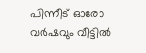പിന്നീട് ഓരോ വർഷവും വീട്ടിൽ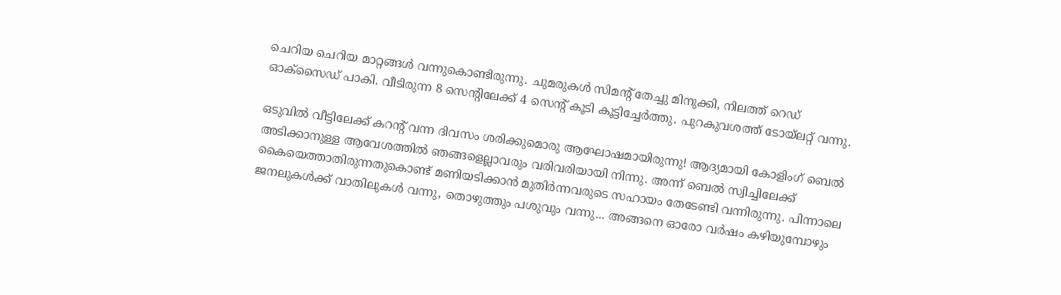ചെറിയ ചെറിയ മാറ്റങ്ങൾ വന്നുകൊണ്ടിരുന്നു. ചുമരുകൾ സിമന്റ് തേച്ചു മിനുക്കി, നിലത്ത് റെഡ് ഓക്സൈഡ് പാകി. വീടിരുന്ന 8 സെന്റിലേക്ക് 4 സെന്റ് കൂടി കൂട്ടിച്ചേർത്തു. പുറകുവശത്ത് ടോയ്‌ലറ്റ് വന്നു.

ഒടുവിൽ വീട്ടിലേക്ക് കറന്റ് വന്ന ദിവസം ശരിക്കുമൊരു ആഘോഷമായിരുന്നു! ആദ്യമായി കോളിംഗ് ബെൽ അടിക്കാനുള്ള ആവേശത്തിൽ ഞങ്ങളെല്ലാവരും വരിവരിയായി നിന്നു. അന്ന് ബെൽ സ്വിച്ചിലേക്ക് കൈയെത്താതിരുന്നതുകൊണ്ട് മണിയടിക്കാൻ മുതിർന്നവരുടെ സഹായം തേടേണ്ടി വന്നിരുന്നു. പിന്നാലെ ജനലുകൾക്ക് വാതിലുകൾ വന്നു, തൊഴുത്തും പശുവും വന്നു... അങ്ങനെ ഓരോ വർഷം കഴിയുമ്പോഴും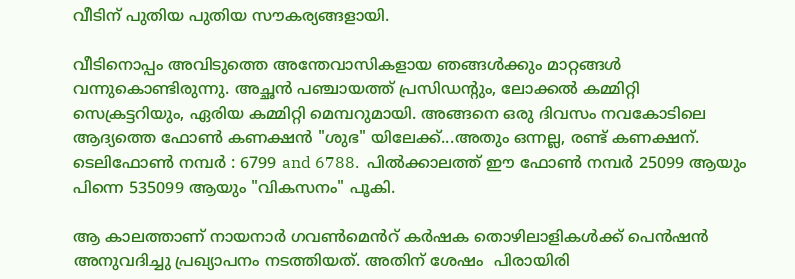വീടിന് പുതിയ പുതിയ സൗകര്യങ്ങളായി.

വീടിനൊപ്പം അവിടുത്തെ അന്തേവാസികളായ ഞങ്ങൾക്കും മാറ്റങ്ങൾ വന്നുകൊണ്ടിരുന്നു. അച്ഛൻ പഞ്ചായത്ത് പ്രസിഡന്റും, ലോക്കൽ കമ്മിറ്റി സെക്രട്ടറിയും, ഏരിയ കമ്മിറ്റി മെമ്പറുമായി. അങ്ങനെ ഒരു ദിവസം നവകോടിലെ ആദ്യത്തെ ഫോൺ കണക്ഷൻ "ശുഭ" യിലേക്ക്...അതും ഒന്നല്ല, രണ്ട് കണക്ഷന്. ടെലിഫോൺ നമ്പർ : 6799 and 6788.  പിൽക്കാലത്ത് ഈ ഫോൺ നമ്പർ 25099 ആയും പിന്നെ 535099 ആയും "വികസനം" പൂകി.

ആ കാലത്താണ് നായനാർ ഗവൺമെൻറ് കർഷക തൊഴിലാളികൾക്ക് പെൻഷൻ അനുവദിച്ചു പ്രഖ്യാപനം നടത്തിയത്. അതിന് ശേഷം  പിരായിരി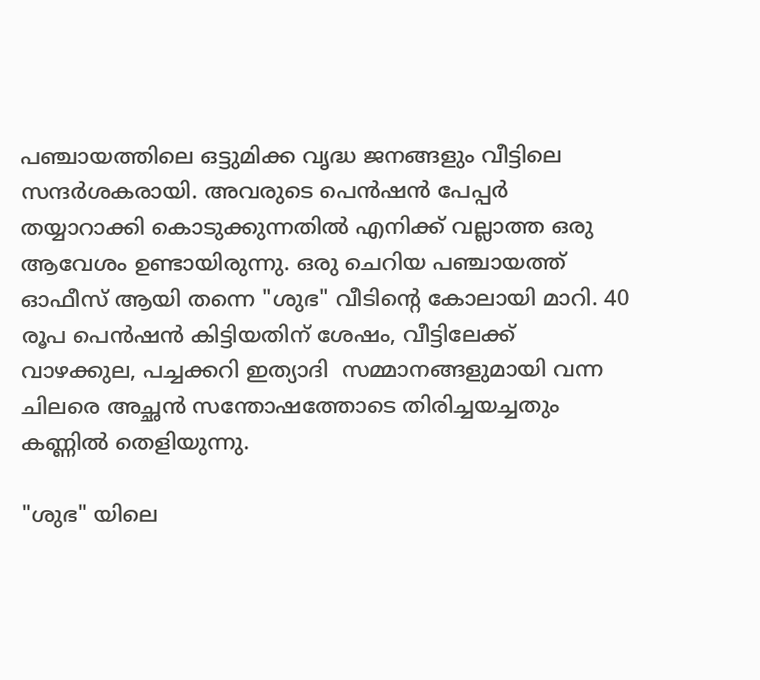പഞ്ചായത്തിലെ ഒട്ടുമിക്ക വൃദ്ധ ജനങ്ങളും വീട്ടിലെ സന്ദർശകരായി. അവരുടെ പെൻഷൻ പേപ്പർ തയ്യാറാക്കി കൊടുക്കുന്നതിൽ എനിക്ക് വല്ലാത്ത ഒരു ആവേശം ഉണ്ടായിരുന്നു. ഒരു ചെറിയ പഞ്ചായത്ത് ഓഫീസ് ആയി തന്നെ "ശുഭ" വീടിൻ്റെ കോലായി മാറി. 40 രൂപ പെൻഷൻ കിട്ടിയതിന് ശേഷം, വീട്ടിലേക്ക് വാഴക്കുല, പച്ചക്കറി ഇത്യാദി  സമ്മാനങ്ങളുമായി വന്ന ചിലരെ അച്ഛൻ സന്തോഷത്തോടെ തിരിച്ചയച്ചതും കണ്ണിൽ തെളിയുന്നു.

"ശുഭ" യിലെ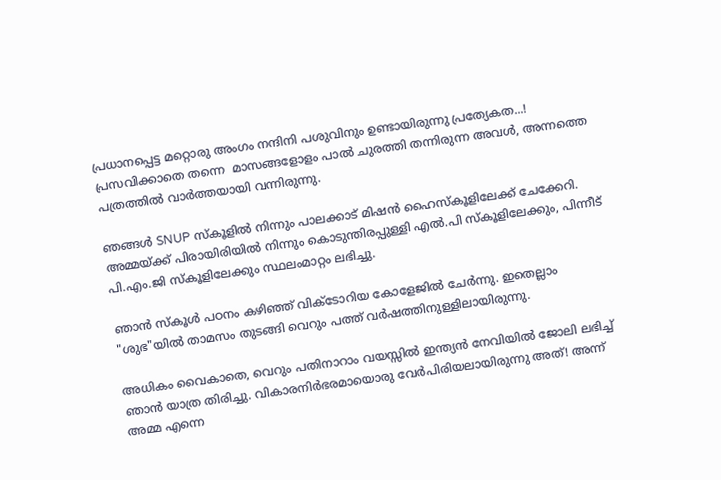പ്രധാനപ്പെട്ട മറ്റൊരു അംഗം നന്ദിനി പശുവിനും ഉണ്ടായിരുന്നു പ്രത്യേകത...! പ്രസവിക്കാതെ തന്നെ  മാസങ്ങളോളം പാൽ ചുരത്തി തന്നിരുന്ന അവൾ, അന്നത്തെ പത്രത്തിൽ വാർത്തയായി വന്നിരുന്നു.

ഞങ്ങൾ SNUP സ്കൂളിൽ നിന്നും പാലക്കാട് മിഷൻ ഹൈസ്കൂളിലേക്ക് ചേക്കേറി. അമ്മയ്ക്ക് പിരായിരിയിൽ നിന്നും കൊടുന്തിരപ്പുള്ളി എൽ.പി സ്കൂളിലേക്കും, പിന്നീട് പി.എം.ജി സ്കൂളിലേക്കും സ്ഥലംമാറ്റം ലഭിച്ചു.

ഞാൻ സ്കൂൾ പഠനം കഴിഞ്ഞ് വിക്ടോറിയ കോളേജിൽ ചേർന്നു. ഇതെല്ലാം "ശുഭ"യിൽ താമസം തുടങ്ങി വെറും പത്ത് വർഷത്തിനുള്ളിലായിരുന്നു.

അധികം വൈകാതെ, വെറും പതിനാറാം വയസ്സിൽ ഇന്ത്യൻ നേവിയിൽ ജോലി ലഭിച്ച് ഞാൻ യാത്ര തിരിച്ചു. വികാരനിർഭരമായൊരു വേർപിരിയലായിരുന്നു അത്! അന്ന് അമ്മ എന്നെ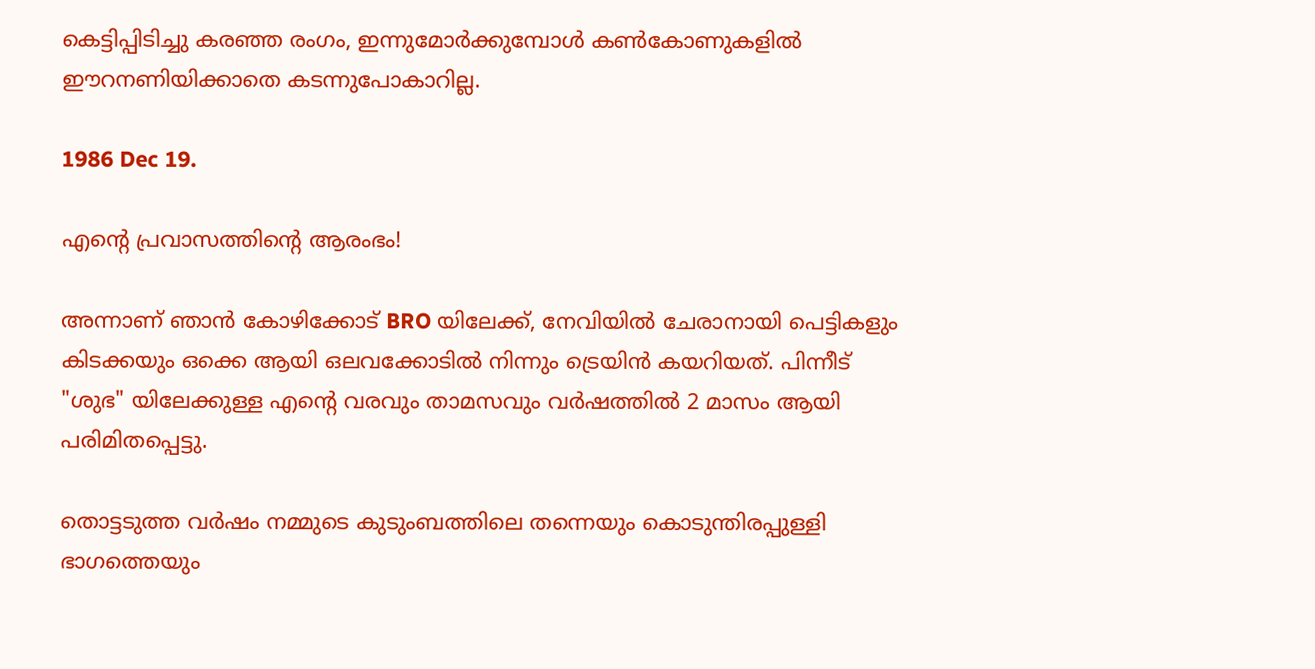കെട്ടിപ്പിടിച്ചു കരഞ്ഞ രംഗം, ഇന്നുമോർക്കുമ്പോൾ കൺകോണുകളിൽ ഈറനണിയിക്കാതെ കടന്നുപോകാറില്ല.

1986 Dec 19.

എൻ്റെ പ്രവാസത്തിൻ്റെ ആരംഭം!

അന്നാണ് ഞാൻ കോഴിക്കോട് BRO യിലേക്ക്, നേവിയിൽ ചേരാനായി പെട്ടികളും കിടക്കയും ഒക്കെ ആയി ഒലവക്കോടിൽ നിന്നും ട്രെയിൻ കയറിയത്. പിന്നീട് "ശുഭ" യിലേക്കുള്ള എൻ്റെ വരവും താമസവും വർഷത്തിൽ 2 മാസം ആയി പരിമിതപ്പെട്ടു.

തൊട്ടടുത്ത വർഷം നമ്മുടെ കുടുംബത്തിലെ തന്നെയും കൊടുന്തിരപ്പുള്ളി ഭാഗത്തെയും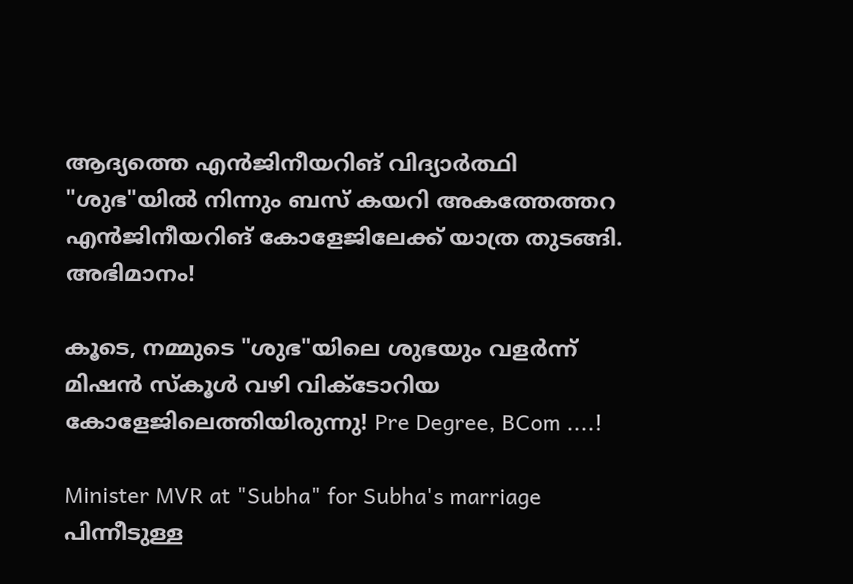ആദ്യത്തെ എൻജിനീയറിങ് വിദ്യാർത്ഥി "ശുഭ"യിൽ നിന്നും ബസ് കയറി അകത്തേത്തറ എൻജിനീയറിങ് കോളേജിലേക്ക് യാത്ര തുടങ്ങി. അഭിമാനം!

കൂടെ, നമ്മുടെ "ശുഭ"യിലെ ശുഭയും വളർന്ന് മിഷൻ സ്കൂൾ വഴി വിക്ടോറിയ കോളേജിലെത്തിയിരുന്നു! Pre Degree, BCom ....!

Minister MVR at "Subha" for Subha's marriage
പിന്നീടുള്ള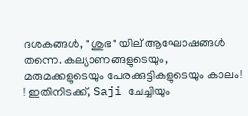ദശകങ്ങൾ, "ശുഭ" യില് ആഘോഷങ്ങൾ തന്നെ. കല്യാണങ്ങളുടെയും, മരുമക്കളുടെയും പേരക്കുട്ടികളുടെയും കാലം! ! ഇതിനിടക്ക്, Saji ചേച്ചിയും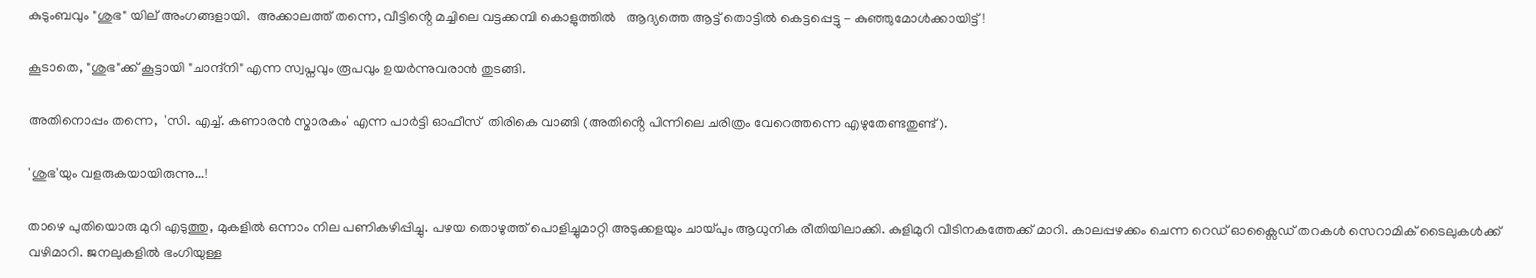കുടുംബവും "ശുഭ" യില് അംഗങ്ങളായി.  അക്കാലത്ത് തന്നെ, വീട്ടിൻ്റെ മച്ചിലെ വട്ടക്കമ്പി കൊളുത്തിൽ   ആദ്യത്തെ ആട്ട് തൊട്ടിൽ കെട്ടപ്പെട്ടു - കുഞ്ഞുമോൾക്കായിട്ട്!

കൂടാതെ, "ശുഭ"ക്ക് കൂട്ടായി "ചാന്ദ്നി" എന്ന സ്വപ്നവും രൂപവും ഉയർന്നുവരാൻ തുടങ്ങി.

അതിനൊപ്പം തന്നെ,  'സി. എച്ച്. കണാരൻ സ്മാരകം' എന്ന പാർട്ടി ഓഫീസ്  തിരികെ വാങ്ങി (അതിൻ്റെ പിന്നിലെ ചരിത്രം വേറെത്തന്നെ എഴുതേണ്ടതുണ്ട്).

'ശുഭ'യും വളരുകയായിരുന്നു...!

താഴെ പുതിയൊരു മുറി എടുത്തു, മുകളിൽ ഒന്നാം നില പണികഴിപ്പിച്ചു. പഴയ തൊഴുത്ത് പൊളിച്ചുമാറ്റി അടുക്കളയും ചായ്പും ആധുനിക രീതിയിലാക്കി. കുളിമുറി വീടിനകത്തേക്ക് മാറി. കാലപ്പഴക്കം ചെന്ന റെഡ് ഓക്സൈഡ് തറകൾ സെറാമിക് ടൈലുകൾക്ക് വഴിമാറി. ജനലുകളിൽ ഭംഗിയുള്ള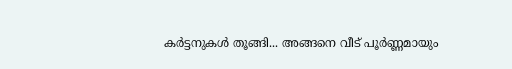കർട്ടനുകൾ തൂങ്ങി... അങ്ങനെ വീട് പൂർണ്ണമായും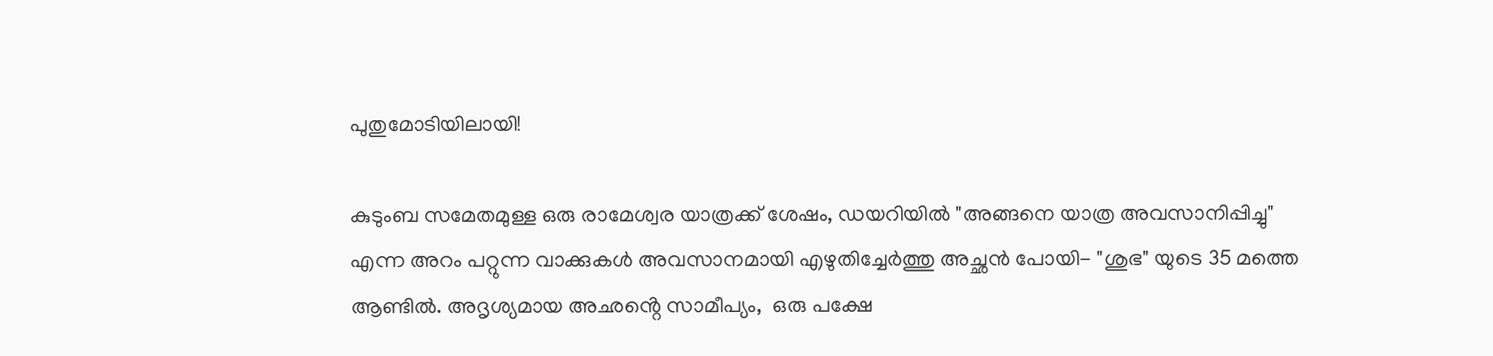പുതുമോടിയിലായി!

കുടുംബ സമേതമുള്ള ഒരു രാമേശ്വര യാത്രക്ക് ശേഷം, ഡയറിയിൽ "അങ്ങനെ യാത്ര അവസാനിപ്പിച്ചു" എന്ന അറം പറ്റുന്ന വാക്കുകൾ അവസാനമായി എഴുതിച്ചേർത്തു അച്ഛൻ പോയി- "ശുഭ" യുടെ 35 മത്തെ ആണ്ടിൽ. അദൃശ്യമായ അഛൻ്റെ സാമീപ്യം,  ഒരു പക്ഷേ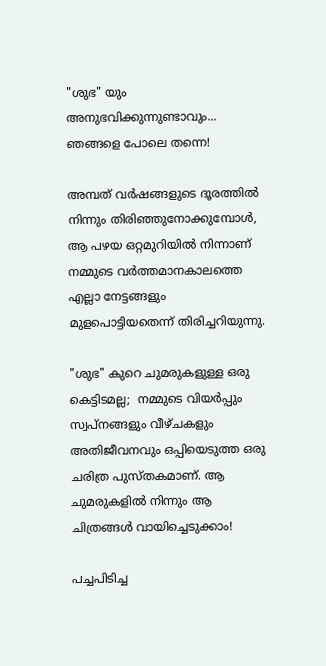"ശുഭ" യും അനുഭവിക്കുന്നുണ്ടാവും... ഞങ്ങളെ പോലെ തന്നെ!

അമ്പത് വർഷങ്ങളുടെ ദൂരത്തിൽ നിന്നും തിരിഞ്ഞുനോക്കുമ്പോൾ, ആ പഴയ ഒറ്റമുറിയിൽ നിന്നാണ് നമ്മുടെ വർത്തമാനകാലത്തെ എല്ലാ നേട്ടങ്ങളും മുളപൊട്ടിയതെന്ന് തിരിച്ചറിയുന്നു.

"ശുഭ" കുറെ ചുമരുകളുള്ള ഒരു കെട്ടിടമല്ല;  നമ്മുടെ വിയർപ്പും സ്വപ്നങ്ങളും വീഴ്ചകളും അതിജീവനവും ഒപ്പിയെടുത്ത ഒരു ചരിത്ര പുസ്തകമാണ്. ആ ചുമരുകളിൽ നിന്നും ആ ചിത്രങ്ങൾ വായിച്ചെടുക്കാം!

പച്ചപിടിച്ച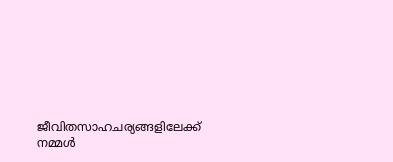ജീവിതസാഹചര്യങ്ങളിലേക്ക് നമ്മൾ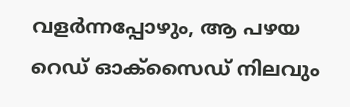വളർന്നപ്പോഴും, ആ പഴയ റെഡ് ഓക്സൈഡ് നിലവും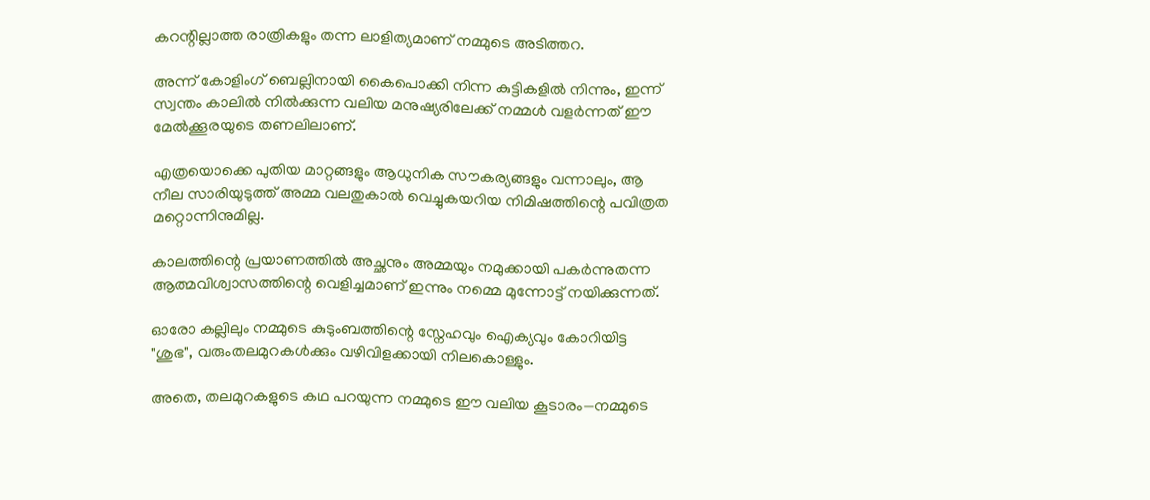കറന്റില്ലാത്ത രാത്രികളും തന്ന ലാളിത്യമാണ് നമ്മുടെ അടിത്തറ.

അന്ന് കോളിംഗ് ബെല്ലിനായി കൈപൊക്കി നിന്ന കുട്ടികളിൽ നിന്നും, ഇന്ന് സ്വന്തം കാലിൽ നിൽക്കുന്ന വലിയ മനുഷ്യരിലേക്ക് നമ്മൾ വളർന്നത് ഈ മേൽക്കൂരയുടെ തണലിലാണ്.

എത്രയൊക്കെ പുതിയ മാറ്റങ്ങളും ആധുനിക സൗകര്യങ്ങളും വന്നാലും, ആ നീല സാരിയുടുത്ത് അമ്മ വലതുകാൽ വെച്ചുകയറിയ നിമിഷത്തിന്റെ പവിത്രത മറ്റൊന്നിനുമില്ല.

കാലത്തിന്റെ പ്രയാണത്തിൽ അച്ഛനും അമ്മയും നമുക്കായി പകർന്നുതന്ന ആത്മവിശ്വാസത്തിന്റെ വെളിച്ചമാണ് ഇന്നും നമ്മെ മുന്നോട്ട് നയിക്കുന്നത്.

ഓരോ കല്ലിലും നമ്മുടെ കുടുംബത്തിന്റെ സ്നേഹവും ഐക്യവും കോറിയിട്ട "ശുഭ", വരുംതലമുറകൾക്കും വഴിവിളക്കായി നിലകൊള്ളും.

അതെ, തലമുറകളുടെ കഥ പറയുന്ന നമ്മുടെ ഈ വലിയ കൂടാരം—നമ്മുടെ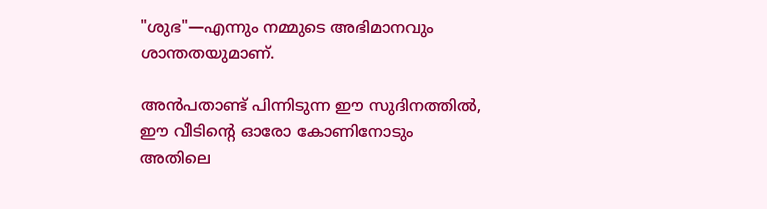"ശുഭ"—എന്നും നമ്മുടെ അഭിമാനവും ശാന്തതയുമാണ്.

അൻപതാണ്ട് പിന്നിടുന്ന ഈ സുദിനത്തിൽ, ഈ വീടിന്റെ ഓരോ കോണിനോടും അതിലെ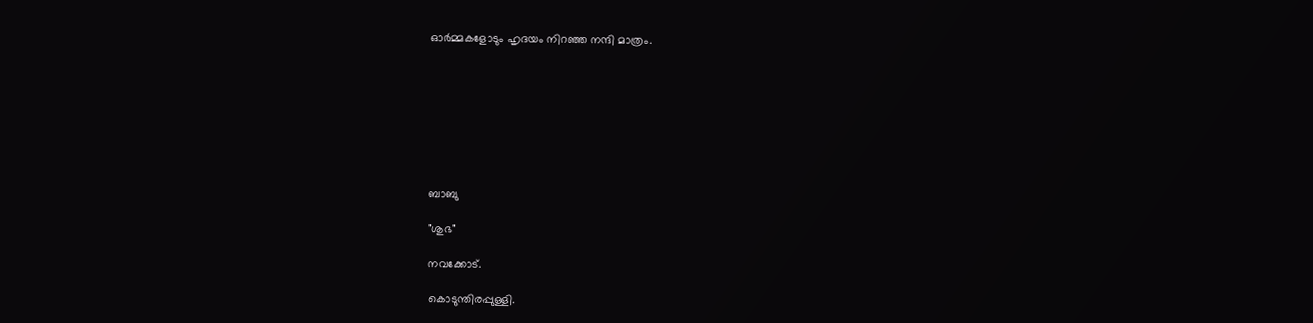ഓർമ്മകളോടും ഹൃദയം നിറഞ്ഞ നന്ദി മാത്രം.








ബാബു

"ശുഭ"

നവക്കോട്.

കൊടുന്തിരപ്പുള്ളി.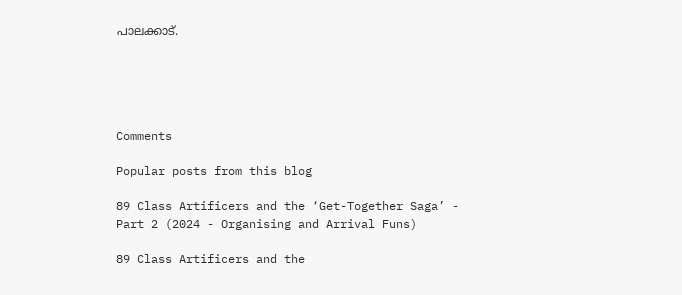പാലക്കാട്.





Comments

Popular posts from this blog

89 Class Artificers and the ‘Get-Together Saga’ - Part 2 (2024 - Organising and Arrival Funs)

89 Class Artificers and the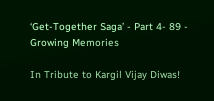‘Get-Together Saga’ - Part 4- 89 - Growing Memories

In Tribute to Kargil Vijay Diwas!